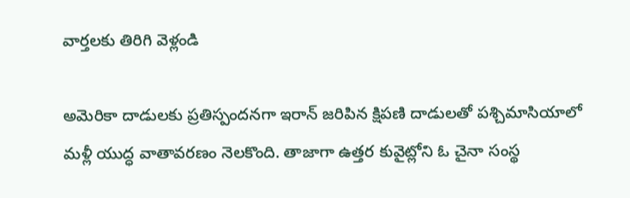వార్తలకు తిరిగి వెళ్లండి

అమెరికా దాడులకు ప్రతిస్పందనగా ఇరాన్ జరిపిన క్షిపణి దాడులతో పశ్చిమాసియాలో మళ్లీ యుద్ధ వాతావరణం నెలకొంది. తాజాగా ఉత్తర కువైట్లోని ఓ చైనా సంస్థ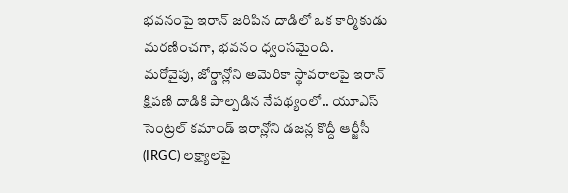భవనంపై ఇరాన్ జరిపిన దాడిలో ఒక కార్మికుడు మరణించగా, భవనం ధ్వంసమైంది.
మరోవైపు, జోర్డాన్లోని అమెరికా స్థావరాలపై ఇరాన్ క్షిపణి దాడికి పాల్పడిన నేపథ్యంలో.. యూఎస్ సెంట్రల్ కమాండ్ ఇరాన్లోని డజన్ల కొద్దీ ఆర్జీసీ (IRGC) లక్ష్యాలపై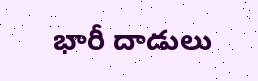భారీ దాడులు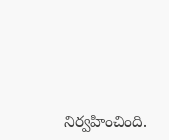నిర్వహించింది.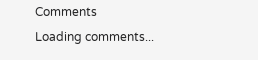Comments
Loading comments...